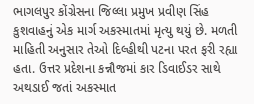ભાગલપુર કોંગ્રેસના જિલ્લા પ્રમુખ પ્રવીણ સિંહ કુશવાહનું એક માર્ગ અકસ્માતમાં મૃત્યુ થયું છે. મળતી માહિતી અનુસાર તેઓ દિલ્હીથી પટના પરત ફરી રહ્યા હતા. ઉત્તર પ્રદેશના કન્નૌજમાં કાર ડિવાઈડર સાથે અથડાઈ જતાં અકસ્માત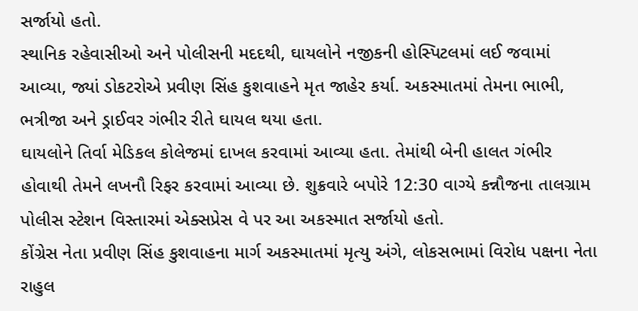સર્જાયો હતો.
સ્થાનિક રહેવાસીઓ અને પોલીસની મદદથી, ઘાયલોને નજીકની હોસ્પિટલમાં લઈ જવામાં આવ્યા, જ્યાં ડોકટરોએ પ્રવીણ સિંહ કુશવાહને મૃત જાહેર કર્યા. અકસ્માતમાં તેમના ભાભી, ભત્રીજા અને ડ્રાઈવર ગંભીર રીતે ઘાયલ થયા હતા.
ઘાયલોને તિર્વા મેડિકલ કોલેજમાં દાખલ કરવામાં આવ્યા હતા. તેમાંથી બેની હાલત ગંભીર હોવાથી તેમને લખનૌ રિફર કરવામાં આવ્યા છે. શુક્રવારે બપોરે 12:30 વાગ્યે કન્નૌજના તાલગ્રામ પોલીસ સ્ટેશન વિસ્તારમાં એક્સપ્રેસ વે પર આ અકસ્માત સર્જાયો હતો.
કોંગ્રેસ નેતા પ્રવીણ સિંહ કુશવાહના માર્ગ અકસ્માતમાં મૃત્યુ અંગે, લોકસભામાં વિરોધ પક્ષના નેતા રાહુલ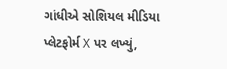ગાંધીએ સોશિયલ મીડિયા પ્લેટફોર્મ X પર લખ્યું,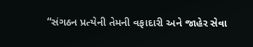“સંગઠન પ્રત્યેની તેમની વફાદારી અને જાહેર સેવા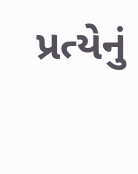પ્રત્યેનું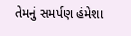તેમનું સમર્પણ હંમેશા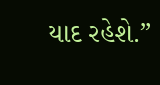યાદ રહેશે.”